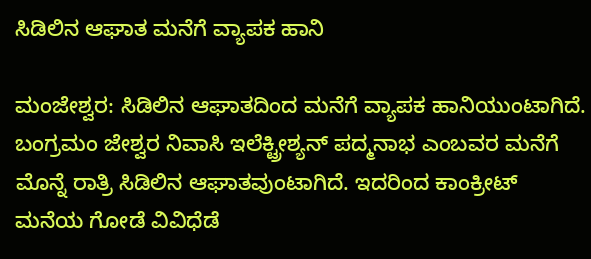ಸಿಡಿಲಿನ ಆಘಾತ ಮನೆಗೆ ವ್ಯಾಪಕ ಹಾನಿ

ಮಂಜೇಶ್ವರ: ಸಿಡಿಲಿನ ಆಘಾತದಿಂದ ಮನೆಗೆ ವ್ಯಾಪಕ ಹಾನಿಯುಂಟಾಗಿದೆ. ಬಂಗ್ರಮಂ ಜೇಶ್ವರ ನಿವಾಸಿ ಇಲೆಕ್ಟ್ರೀಶ್ಯನ್ ಪದ್ಮನಾಭ ಎಂಬವರ ಮನೆಗೆ ಮೊನ್ನೆ ರಾತ್ರಿ ಸಿಡಿಲಿನ ಆಘಾತವುಂಟಾಗಿದೆ. ಇದರಿಂದ ಕಾಂಕ್ರೀಟ್ ಮನೆಯ ಗೋಡೆ ವಿವಿಧೆಡೆ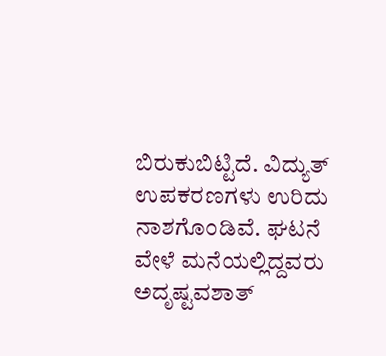ಬಿರುಕುಬಿಟ್ಟಿದೆ. ವಿದ್ಯುತ್ ಉಪಕರಣಗಳು ಉರಿದು ನಾಶಗೊಂಡಿವೆ. ಘಟನೆ ವೇಳೆ ಮನೆಯಲ್ಲಿದ್ದವರು ಅದೃಷ್ಟವಶಾತ್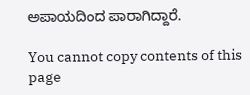ಅಪಾಯದಿಂದ ಪಾರಾಗಿದ್ದಾರೆ.

You cannot copy contents of this page